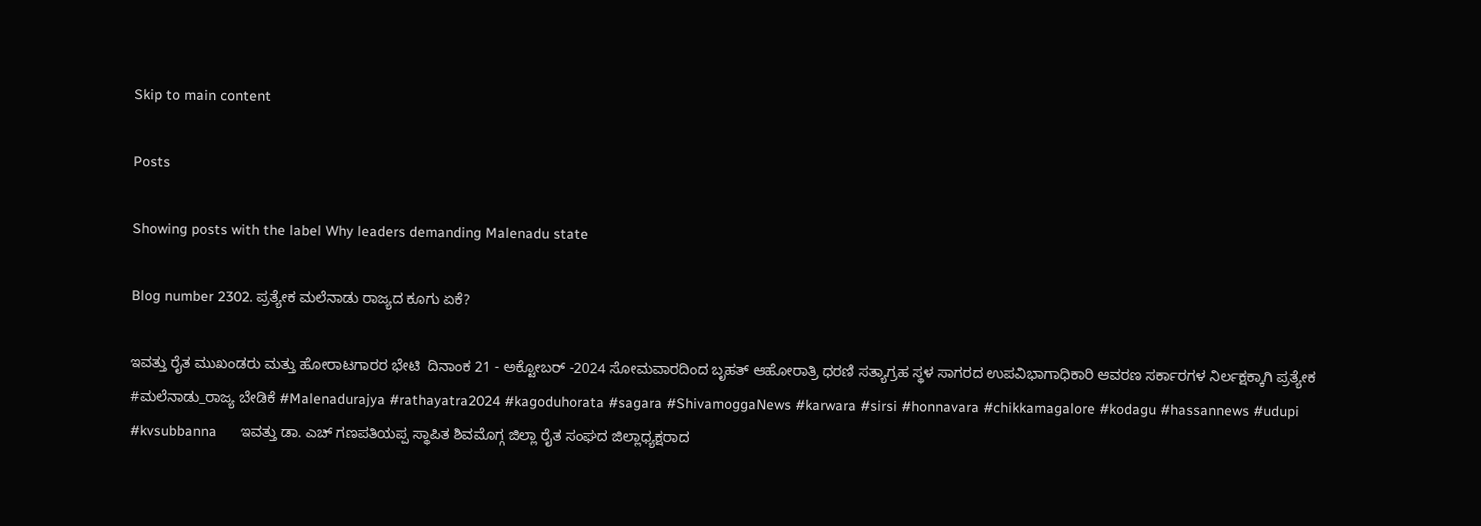Skip to main content

Posts

Showing posts with the label Why leaders demanding Malenadu state

Blog number 2302. ಪ್ರತ್ಯೇಕ ಮಲೆನಾಡು ರಾಜ್ಯದ ಕೂಗು ಏಕೆ?

ಇವತ್ತು ರೈತ ಮುಖಂಡರು ಮತ್ತು ಹೋರಾಟಗಾರರ ಭೇಟಿ  ದಿನಾಂಕ 21 - ಅಕ್ಟೋಬರ್ -2024 ಸೋಮವಾರದಿಂದ ಬೃಹತ್ ಆಹೋರಾತ್ರಿ ಧರಣಿ ಸತ್ಯಾಗ್ರಹ ಸ್ಥಳ ಸಾಗರದ ಉಪವಿಭಾಗಾಧಿಕಾರಿ ಆವರಣ ಸರ್ಕಾರಗಳ ನಿರ್ಲಕ್ಷಕ್ಕಾಗಿ ಪ್ರತ್ಯೇಕ #ಮಲೆನಾಡು_ರಾಜ್ಯ ಬೇಡಿಕೆ #Malenadurajya #rathayatra2024 #kagoduhorata #sagara #ShivamoggaNews #karwara #sirsi #honnavara #chikkamagalore #kodagu #hassannews #udupi #kvsubbanna      ಇವತ್ತು ಡಾ. ಎಚ್ ಗಣಪತಿಯಪ್ಪ ಸ್ಥಾಪಿತ ಶಿವಮೊಗ್ಗ ಜಿಲ್ಲಾ ರೈತ ಸಂಘದ ಜಿಲ್ಲಾಧ್ಯಕ್ಷರಾದ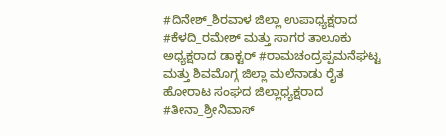#ದಿನೇಶ್_ಶಿರವಾಳ ಜಿಲ್ಲಾ ಉಪಾಧ್ಯಕ್ಷರಾದ #ಕೆಳದಿ_ರಮೇಶ್ ಮತ್ತು ಸಾಗರ ತಾಲೂಕು ಅಧ್ಯಕ್ಷರಾದ ಡಾಕ್ಟರ್ #ರಾಮಚಂದ್ರಪ್ಪಮನೆಘಟ್ಟ ಮತ್ತು ಶಿವಮೊಗ್ಗ ಜಿಲ್ಲಾ ಮಲೆನಾಡು ರೈತ ಹೋರಾಟ ಸಂಘದ ಜಿಲ್ಲಾಧ್ಯಕ್ಷರಾದ #ತೀನಾ_ಶ್ರೀನಿವಾಸ್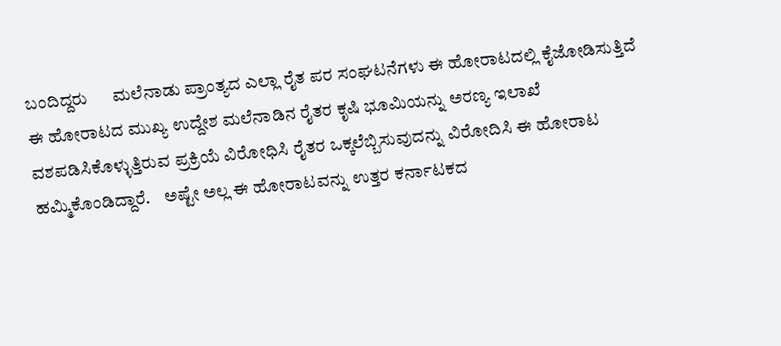ಬಂದಿದ್ದರು      ಮಲೆನಾಡು ಪ್ರಾಂತ್ಯದ ಎಲ್ಲಾ ರೈತ ಪರ ಸಂಘಟನೆಗಳು ಈ ಹೋರಾಟದಲ್ಲಿ ಕೈಜೋಡಿಸುತ್ತಿದೆ ಈ ಹೋರಾಟದ ಮುಖ್ಯ ಉದ್ದೇಶ ಮಲೆನಾಡಿನ ರೈತರ ಕೃಷಿ ಭೂಮಿಯನ್ನು ಅರಣ್ಯ ಇಲಾಖೆ ವಶಪಡಿಸಿಕೊಳ್ಳುತ್ತಿರುವ ಪ್ರಕ್ರಿಯೆ ವಿರೋಧಿಸಿ ರೈತರ ಒಕ್ಕಲೆಬ್ಬಿಸುವುದನ್ನು ವಿರೋದಿಸಿ ಈ ಹೋರಾಟ ಹಮ್ಮಿಕೊಂಡಿದ್ದಾರೆ.    ಅಷ್ಟೇ ಅಲ್ಲ ಈ ಹೋರಾಟವನ್ನು ಉತ್ತರ ಕರ್ನಾಟಕದ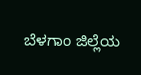ಬೆಳಗಾಂ ಜಿಲ್ಲೆಯ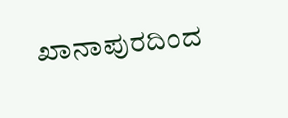ಖಾನಾಪುರದಿಂದ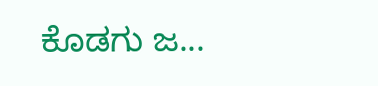ಕೊಡಗು ಜ...